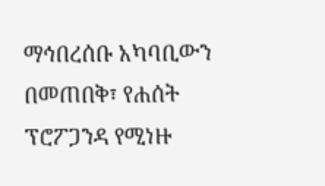ማኅበረሰቡ አካባቢውን በመጠበቅ፣ የሐሰት ፕሮፖጋንዳ የሚነዙ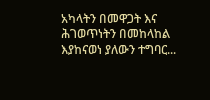አካላትን በመዋጋት እና ሕገወጥነትን በመከላከል እያከናወነ ያለውን ተግባር...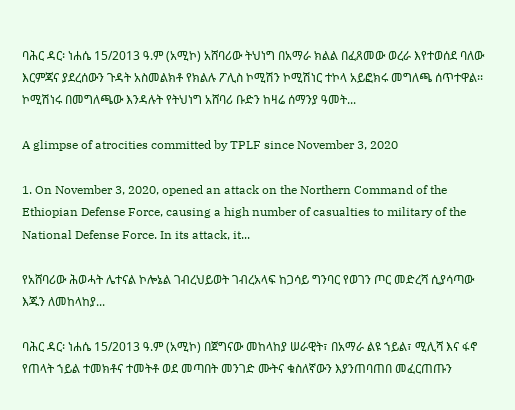ባሕር ዳር፡ ነሐሴ 15/2013 ዓ.ም (አሚኮ) አሸባሪው ትህነግ በአማራ ክልል በፈጸመው ወረራ እየተወሰደ ባለው እርምጃና ያደረሰውን ጉዳት አስመልክቶ የክልሉ ፖሊስ ኮሚሽን ኮሚሽነር ተኮላ አይፎክሩ መግለጫ ሰጥተዋል፡፡ ኮሚሽነሩ በመግለጫው እንዳሉት የትህነግ አሸባሪ ቡድን ከዛሬ ሰማንያ ዓመት...

A glimpse of atrocities committed by TPLF since November 3, 2020

1. On November 3, 2020, opened an attack on the Northern Command of the Ethiopian Defense Force, causing a high number of casualties to military of the National Defense Force. In its attack, it...

የአሸባሪው ሕወሓት ሌተናል ኮሎኔል ገብረህይወት ገብረአላፍ ከጋሳይ ግንባር የወገን ጦር መድረሻ ሲያሳጣው እጁን ለመከላከያ...

ባሕር ዳር፡ ነሐሴ 15/2013 ዓ.ም (አሚኮ) በጀግናው መከላከያ ሠራዊት፣ በአማራ ልዩ ኀይል፣ ሚሊሻ እና ፋኖ የጠላት ኀይል ተመክቶና ተመትቶ ወደ መጣበት መንገድ ሙትና ቁስለኛውን እያንጠባጠበ መፈርጠጡን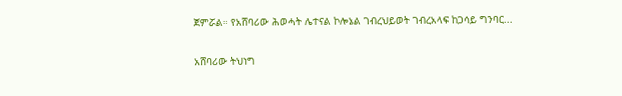ጀምሯል። የአሸባሪው ሕወሓት ሌተናል ኮሎኔል ገብረህይወት ገብረአላፍ ከጋሳይ ግንባር...

አሸባሪው ትህነግ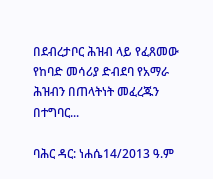በደብረታቦር ሕዝብ ላይ የፈጸመው የከባድ መሳሪያ ድብደባ የአማራ ሕዝብን በጠላትነት መፈረጁን በተግባር...

ባሕር ዳር: ነሐሴ14/2013 ዓ.ም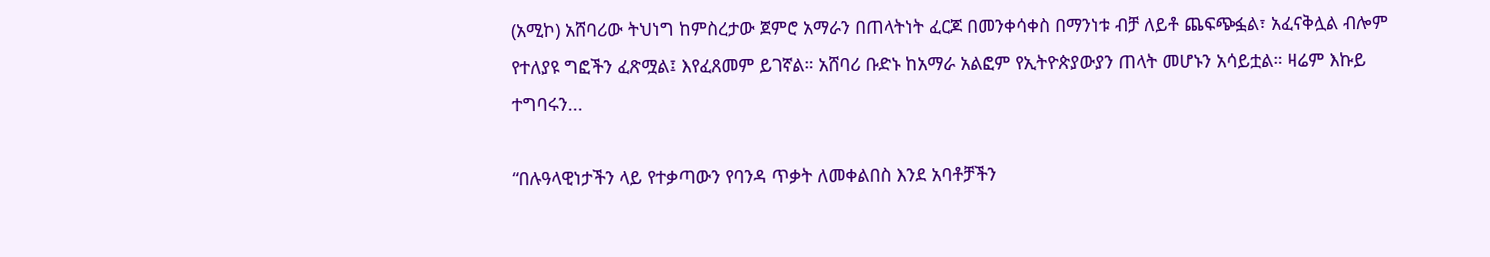(አሚኮ) አሸባሪው ትህነግ ከምስረታው ጀምሮ አማራን በጠላትነት ፈርጆ በመንቀሳቀስ በማንነቱ ብቻ ለይቶ ጨፍጭፏል፣ አፈናቅሏል ብሎም የተለያዩ ግፎችን ፈጽሟል፤ እየፈጸመም ይገኛል። አሸባሪ ቡድኑ ከአማራ አልፎም የኢትዮጵያውያን ጠላት መሆኑን አሳይቷል። ዛሬም እኩይ ተግባሩን...

“በሉዓላዊነታችን ላይ የተቃጣውን የባንዳ ጥቃት ለመቀልበስ እንደ አባቶቻችን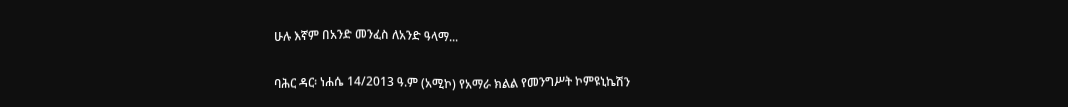ሁሉ እኛም በአንድ መንፈስ ለአንድ ዓላማ...

ባሕር ዳር፡ ነሐሴ 14/2013 ዓ.ም (አሚኮ) የአማራ ክልል የመንግሥት ኮምዩኒኬሽን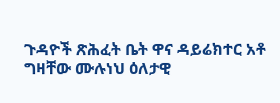ጉዳዮች ጽሕፈት ቤት ዋና ዳይሬክተር አቶ ግዛቸው ሙሉነህ ዕለታዊ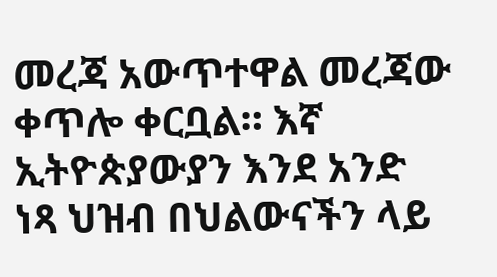መረጃ አውጥተዋል መረጃው ቀጥሎ ቀርቧል። እኛ ኢትዮጵያውያን እንደ አንድ ነጻ ህዝብ በህልውናችን ላይ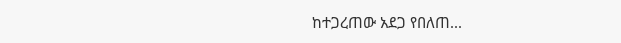ከተጋረጠው አደጋ የበለጠ...